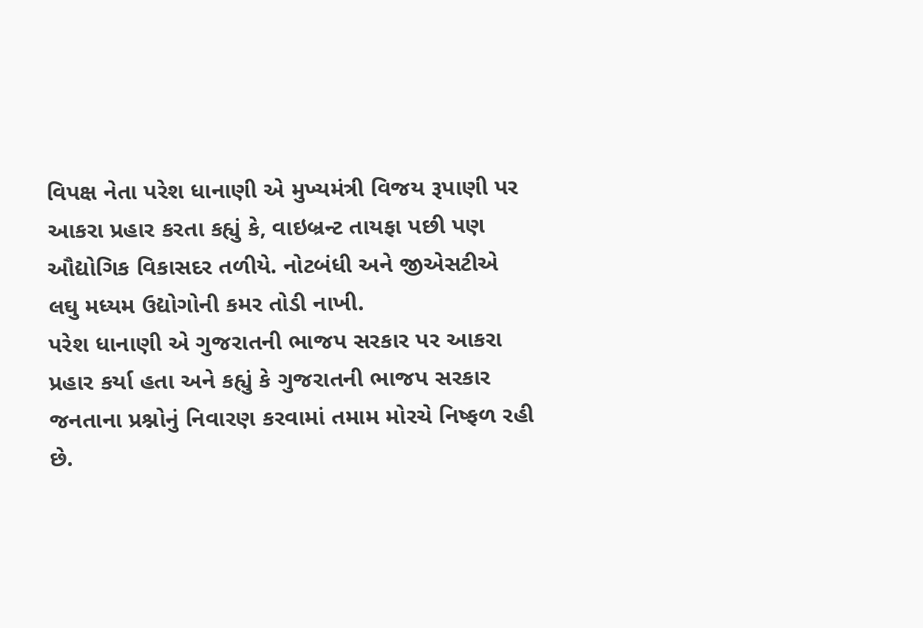વિપક્ષ નેતા પરેશ ધાનાણી એ મુખ્યમંત્રી વિજય રૂપાણી પર આકરા પ્રહાર કરતા કહ્યું કે, વાઇબ્રન્ટ તાયફા પછી પણ ઔદ્યોગિક વિકાસદર તળીયે. નોટબંધી અને જીએસટીએ લઘુ મધ્યમ ઉદ્યોગોની કમર તોડી નાખી.
પરેશ ધાનાણી એ ગુજરાતની ભાજપ સરકાર પર આકરા પ્રહાર કર્યા હતા અને કહ્યું કે ગુજરાતની ભાજપ સરકાર જનતાના પ્રશ્નોનું નિવારણ કરવામાં તમામ મોરચે નિષ્ફળ રહી છે.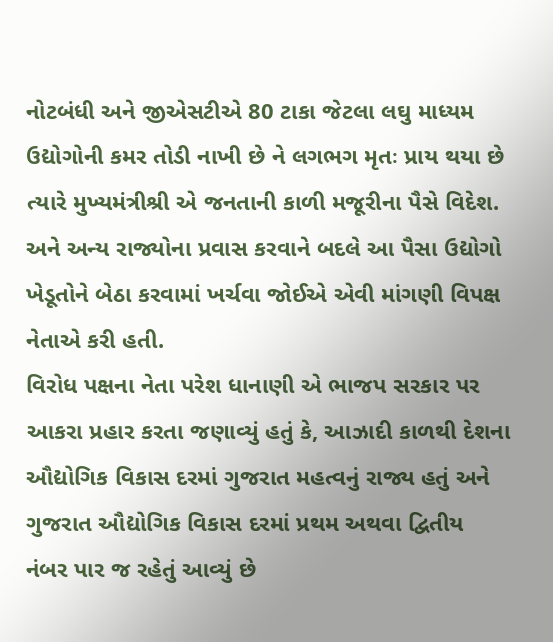નોટબંધી અને જીએસટીએ 80 ટાકા જેટલા લઘુ માધ્યમ ઉદ્યોગોની કમર તોડી નાખી છે ને લગભગ મૃતઃ પ્રાય થયા છે ત્યારે મુખ્યમંત્રીશ્રી એ જનતાની કાળી મજૂરીના પૈસે વિદેશ. અને અન્ય રાજ્યોના પ્રવાસ કરવાને બદલે આ પૈસા ઉદ્યોગો ખેડૂતોને બેઠા કરવામાં ખર્ચવા જોઈએ એવી માંગણી વિપક્ષ નેતાએ કરી હતી.
વિરોધ પક્ષના નેતા પરેશ ધાનાણી એ ભાજપ સરકાર પર આકરા પ્રહાર કરતા જણાવ્યું હતું કે, આઝાદી કાળથી દેશના ઔદ્યોગિક વિકાસ દરમાં ગુજરાત મહત્વનું રાજ્ય હતું અને ગુજરાત ઔદ્યોગિક વિકાસ દરમાં પ્રથમ અથવા દ્વિતીય નંબર પાર જ રહેતું આવ્યું છે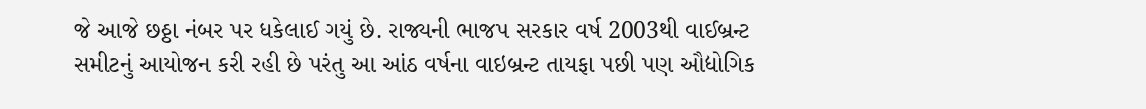જે આજે છઠ્ઠા નંબર પર ધકેલાઈ ગયું છે. રાજ્યની ભાજપ સરકાર વર્ષ 2003થી વાઈબ્રન્ટ સમીટનું આયોજન કરી રહી છે પરંતુ આ આંઠ વર્ષના વાઇબ્રન્ટ તાયફા પછી પણ ઔદ્યોગિક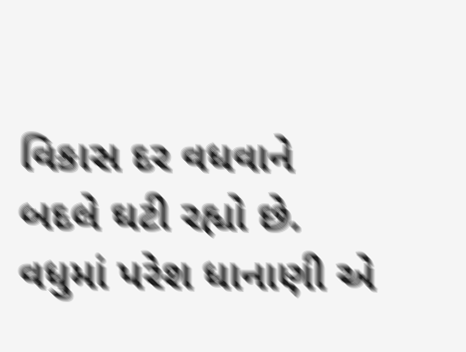વિકાસ દર વધવાને બદલે ઘટી રહ્યો છે.
વધુમાં પરેશ ધાનાણી એ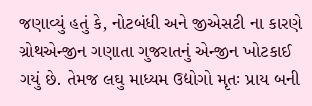જણાવ્યું હતું કે, નોટબંધી અને જીએસટી ના કારણે ગ્રોથએન્જીન ગણાતા ગુજરાતનું એન્જીન ખોટકાઈ ગયું છે. તેમજ લઘુ માધ્યમ ઉદ્યોગો મૃતઃ પ્રાય બની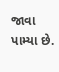જાવા પામ્યા છે.